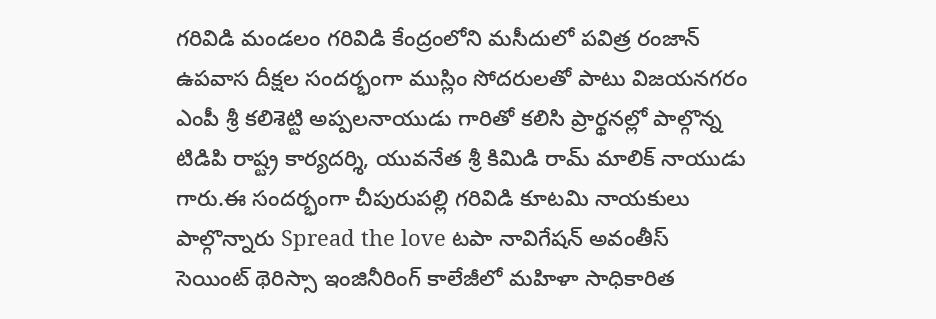గరివిడి మండలం గరివిడి కేంద్రంలోని మసీదులో పవిత్ర రంజాన్ ఉపవాస దీక్షల సందర్భంగా ముస్లిం సోదరులతో పాటు విజయనగరం ఎంపీ శ్రీ కలిశెట్టి అప్పలనాయుడు గారితో కలిసి ప్రార్థనల్లో పాల్గొన్న టిడిపి రాష్ట్ర కార్యదర్శి, యువనేత శ్రీ కిమిడి రామ్ మాలిక్ నాయుడు గారు.ఈ సందర్భంగా చీపురుపల్లి గరివిడి కూటమి నాయకులు పాల్గొన్నారు Spread the love టపా నావిగేషన్ అవంతీస్ సెయింట్ థెరిస్సా ఇంజినీరింగ్ కాలేజీలో మహిళా సాధికారిత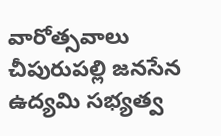వారోత్సవాలు చీపురుపల్లి జనసేన ఉద్యమి సభ్యత్వ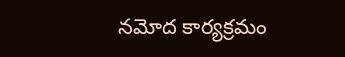నమోద కార్యక్రమం